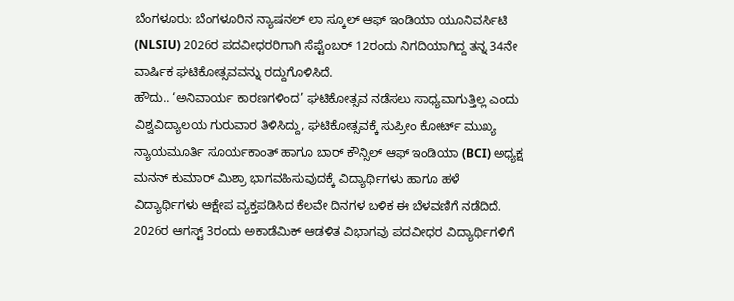ಬೆಂಗಳೂರು: ಬೆಂಗಳೂರಿನ ನ್ಯಾಷನಲ್ ಲಾ ಸ್ಕೂಲ್ ಆಫ್ ಇಂಡಿಯಾ ಯೂನಿವರ್ಸಿಟಿ (NLSIU) 2026ರ ಪದವೀಧರರಿಗಾಗಿ ಸೆಪ್ಟೆಂಬರ್ 12ರಂದು ನಿಗದಿಯಾಗಿದ್ದ ತನ್ನ 34ನೇ ವಾರ್ಷಿಕ ಘಟಿಕೋತ್ಸವವನ್ನು ರದ್ದುಗೊಳಿಸಿದೆ.
ಹೌದು.. ‘ಅನಿವಾರ್ಯ ಕಾರಣಗಳಿಂದ’ ಘಟಿಕೋತ್ಸವ ನಡೆಸಲು ಸಾಧ್ಯವಾಗುತ್ತಿಲ್ಲ ಎಂದು ವಿಶ್ವವಿದ್ಯಾಲಯ ಗುರುವಾರ ತಿಳಿಸಿದ್ದು, ಘಟಿಕೋತ್ಸವಕ್ಕೆ ಸುಪ್ರೀಂ ಕೋರ್ಟ್ ಮುಖ್ಯ ನ್ಯಾಯಮೂರ್ತಿ ಸೂರ್ಯಕಾಂತ್ ಹಾಗೂ ಬಾರ್ ಕೌನ್ಸಿಲ್ ಆಫ್ ಇಂಡಿಯಾ (BCI) ಅಧ್ಯಕ್ಷ ಮನನ್ ಕುಮಾರ್ ಮಿಶ್ರಾ ಭಾಗವಹಿಸುವುದಕ್ಕೆ ವಿದ್ಯಾರ್ಥಿಗಳು ಹಾಗೂ ಹಳೆ ವಿದ್ಯಾರ್ಥಿಗಳು ಆಕ್ಷೇಪ ವ್ಯಕ್ತಪಡಿಸಿದ ಕೆಲವೇ ದಿನಗಳ ಬಳಿಕ ಈ ಬೆಳವಣಿಗೆ ನಡೆದಿದೆ.
2026ರ ಆಗಸ್ಟ್ 3ರಂದು ಅಕಾಡೆಮಿಕ್ ಆಡಳಿತ ವಿಭಾಗವು ಪದವೀಧರ ವಿದ್ಯಾರ್ಥಿಗಳಿಗೆ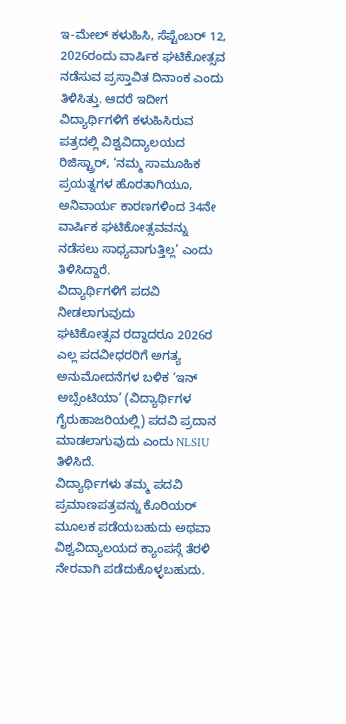ಇ-ಮೇಲ್ ಕಳುಹಿಸಿ, ಸೆಪ್ಟೆಂಬರ್ 12, 2026ರಂದು ವಾರ್ಷಿಕ ಘಟಿಕೋತ್ಸವ ನಡೆಸುವ ಪ್ರಸ್ತಾವಿತ ದಿನಾಂಕ ಎಂದು ತಿಳಿಸಿತ್ತು. ಆದರೆ ಇದೀಗ ವಿದ್ಯಾರ್ಥಿಗಳಿಗೆ ಕಳುಹಿಸಿರುವ ಪತ್ರದಲ್ಲಿ ವಿಶ್ವವಿದ್ಯಾಲಯದ ರಿಜಿಸ್ಟ್ರಾರ್, ‘ನಮ್ಮ ಸಾಮೂಹಿಕ ಪ್ರಯತ್ನಗಳ ಹೊರತಾಗಿಯೂ, ಅನಿವಾರ್ಯ ಕಾರಣಗಳಿಂದ 34ನೇ ವಾರ್ಷಿಕ ಘಟಿಕೋತ್ಸವವನ್ನು ನಡೆಸಲು ಸಾಧ್ಯವಾಗುತ್ತಿಲ್ಲ’ ಎಂದು ತಿಳಿಸಿದ್ದಾರೆ.
ವಿದ್ಯಾರ್ಥಿಗಳಿಗೆ ಪದವಿ ನೀಡಲಾಗುವುದು
ಘಟಿಕೋತ್ಸವ ರದ್ದಾದರೂ 2026ರ ಎಲ್ಲ ಪದವೀಧರರಿಗೆ ಅಗತ್ಯ ಅನುಮೋದನೆಗಳ ಬಳಿಕ ‘ಇನ್ ಅಬ್ಸೆಂಟಿಯಾ’ (ವಿದ್ಯಾರ್ಥಿಗಳ ಗೈರುಹಾಜರಿಯಲ್ಲಿ) ಪದವಿ ಪ್ರದಾನ ಮಾಡಲಾಗುವುದು ಎಂದು NLSIU ತಿಳಿಸಿದೆ.
ವಿದ್ಯಾರ್ಥಿಗಳು ತಮ್ಮ ಪದವಿ ಪ್ರಮಾಣಪತ್ರವನ್ನು ಕೊರಿಯರ್ ಮೂಲಕ ಪಡೆಯಬಹುದು ಅಥವಾ ವಿಶ್ವವಿದ್ಯಾಲಯದ ಕ್ಯಾಂಪಸ್ಗೆ ತೆರಳಿ ನೇರವಾಗಿ ಪಡೆದುಕೊಳ್ಳಬಹುದು.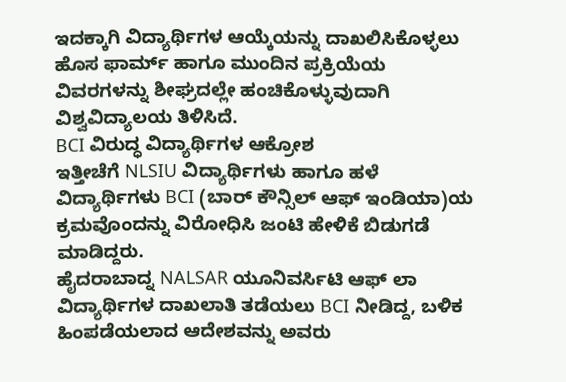ಇದಕ್ಕಾಗಿ ವಿದ್ಯಾರ್ಥಿಗಳ ಆಯ್ಕೆಯನ್ನು ದಾಖಲಿಸಿಕೊಳ್ಳಲು ಹೊಸ ಫಾರ್ಮ್ ಹಾಗೂ ಮುಂದಿನ ಪ್ರಕ್ರಿಯೆಯ ವಿವರಗಳನ್ನು ಶೀಘ್ರದಲ್ಲೇ ಹಂಚಿಕೊಳ್ಳುವುದಾಗಿ ವಿಶ್ವವಿದ್ಯಾಲಯ ತಿಳಿಸಿದೆ.
BCI ವಿರುದ್ಧ ವಿದ್ಯಾರ್ಥಿಗಳ ಆಕ್ರೋಶ
ಇತ್ತೀಚೆಗೆ NLSIU ವಿದ್ಯಾರ್ಥಿಗಳು ಹಾಗೂ ಹಳೆ ವಿದ್ಯಾರ್ಥಿಗಳು BCI (ಬಾರ್ ಕೌನ್ಸಿಲ್ ಆಫ್ ಇಂಡಿಯಾ)ಯ ಕ್ರಮವೊಂದನ್ನು ವಿರೋಧಿಸಿ ಜಂಟಿ ಹೇಳಿಕೆ ಬಿಡುಗಡೆ ಮಾಡಿದ್ದರು.
ಹೈದರಾಬಾದ್ನ NALSAR ಯೂನಿವರ್ಸಿಟಿ ಆಫ್ ಲಾ ವಿದ್ಯಾರ್ಥಿಗಳ ದಾಖಲಾತಿ ತಡೆಯಲು BCI ನೀಡಿದ್ದ, ಬಳಿಕ ಹಿಂಪಡೆಯಲಾದ ಆದೇಶವನ್ನು ಅವರು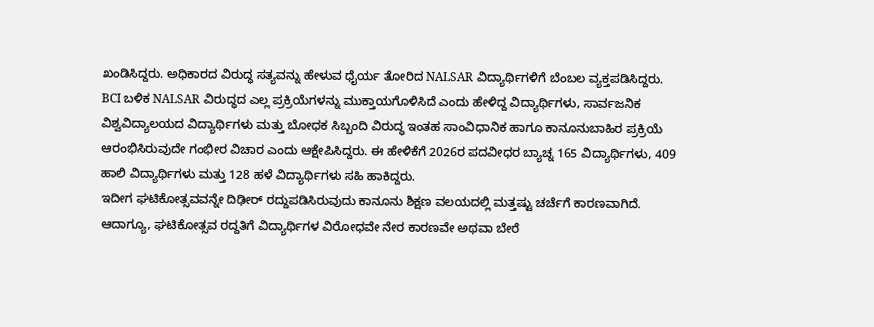ಖಂಡಿಸಿದ್ದರು. ಅಧಿಕಾರದ ವಿರುದ್ಧ ಸತ್ಯವನ್ನು ಹೇಳುವ ಧೈರ್ಯ ತೋರಿದ NALSAR ವಿದ್ಯಾರ್ಥಿಗಳಿಗೆ ಬೆಂಬಲ ವ್ಯಕ್ತಪಡಿಸಿದ್ದರು.
BCI ಬಳಿಕ NALSAR ವಿರುದ್ಧದ ಎಲ್ಲ ಪ್ರಕ್ರಿಯೆಗಳನ್ನು ಮುಕ್ತಾಯಗೊಳಿಸಿದೆ ಎಂದು ಹೇಳಿದ್ದ ವಿದ್ಯಾರ್ಥಿಗಳು, ಸಾರ್ವಜನಿಕ ವಿಶ್ವವಿದ್ಯಾಲಯದ ವಿದ್ಯಾರ್ಥಿಗಳು ಮತ್ತು ಬೋಧಕ ಸಿಬ್ಬಂದಿ ವಿರುದ್ಧ ಇಂತಹ ಸಾಂವಿಧಾನಿಕ ಹಾಗೂ ಕಾನೂನುಬಾಹಿರ ಪ್ರಕ್ರಿಯೆ ಆರಂಭಿಸಿರುವುದೇ ಗಂಭೀರ ವಿಚಾರ ಎಂದು ಆಕ್ಷೇಪಿಸಿದ್ದರು. ಈ ಹೇಳಿಕೆಗೆ 2026ರ ಪದವೀಧರ ಬ್ಯಾಚ್ನ 165 ವಿದ್ಯಾರ್ಥಿಗಳು, 409 ಹಾಲಿ ವಿದ್ಯಾರ್ಥಿಗಳು ಮತ್ತು 128 ಹಳೆ ವಿದ್ಯಾರ್ಥಿಗಳು ಸಹಿ ಹಾಕಿದ್ದರು.
ಇದೀಗ ಘಟಿಕೋತ್ಸವವನ್ನೇ ದಿಢೀರ್ ರದ್ದುಪಡಿಸಿರುವುದು ಕಾನೂನು ಶಿಕ್ಷಣ ವಲಯದಲ್ಲಿ ಮತ್ತಷ್ಟು ಚರ್ಚೆಗೆ ಕಾರಣವಾಗಿದೆ. ಆದಾಗ್ಯೂ, ಘಟಿಕೋತ್ಸವ ರದ್ದತಿಗೆ ವಿದ್ಯಾರ್ಥಿಗಳ ವಿರೋಧವೇ ನೇರ ಕಾರಣವೇ ಅಥವಾ ಬೇರೆ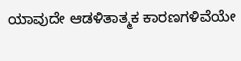ಯಾವುದೇ ಆಡಳಿತಾತ್ಮಕ ಕಾರಣಗಳಿವೆಯೇ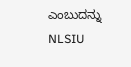ಎಂಬುದನ್ನು NLSIU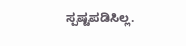ಸ್ಪಷ್ಟಪಡಿಸಿಲ್ಲ.